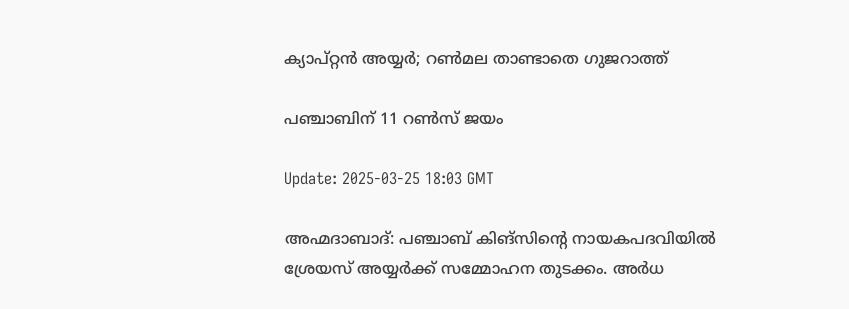ക്യാപ്റ്റൻ അയ്യർ; റൺമല താണ്ടാതെ ഗുജറാത്ത്

പഞ്ചാബിന് 11 റൺസ് ജയം

Update: 2025-03-25 18:03 GMT

അഹ്മദാബാദ്: പഞ്ചാബ് കിങ്‌സിന്റെ നായകപദവിയിൽ ശ്രേയസ് അയ്യർക്ക് സമ്മോഹന തുടക്കം. അർധ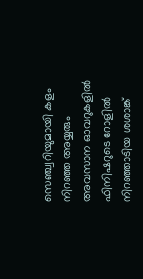സെഞ്ച്വറിയുമായി കളം നിറഞ്ഞ അയ്യരും അവസാന ഓവറുകളിൽ ഫിനിഷറുടെ റോളിൽ നിറഞ്ഞാടിയ ശശാങ്ക്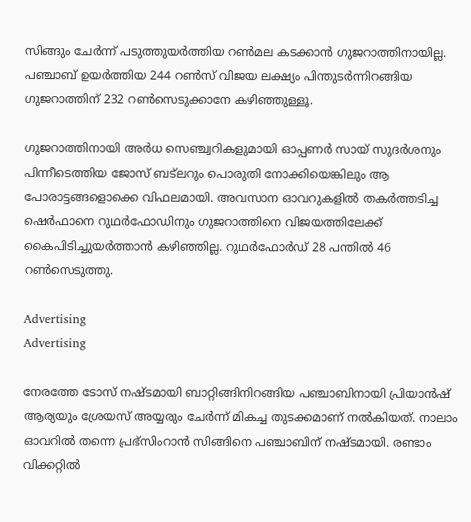സിങ്ങും ചേർന്ന് പടുത്തുയർത്തിയ റൺമല കടക്കാൻ ഗുജറാത്തിനായില്ല. പഞ്ചാബ് ഉയർത്തിയ 244 റൺസ് വിജയ ലക്ഷ്യം പിന്തുടർന്നിറങ്ങിയ ഗുജറാത്തിന് 232 റൺസെടുക്കാനേ കഴിഞ്ഞുള്ളൂ.

ഗുജറാത്തിനായി അർധ സെഞ്ച്വറികളുമായി ഓപ്പണർ സായ് സുദർശനും പിന്നീടെത്തിയ ജോസ് ബട്‌ലറും പൊരുതി നോക്കിയെങ്കിലും ആ പോരാട്ടങ്ങളൊക്കെ വിഫലമായി. അവസാന ഓവറുകളിൽ തകർത്തടിച്ച ഷെർഫാനെ റുഥർഫോഡിനും ഗുജറാത്തിനെ വിജയത്തിലേക്ക് കൈപിടിച്ചുയർത്താൻ കഴിഞ്ഞില്ല. റുഥർഫോർഡ് 28 പന്തിൽ 46 റൺസെടുത്തു.

Advertising
Advertising

നേരത്തേ ടോസ് നഷ്ടമായി ബാറ്റിങ്ങിനിറങ്ങിയ പഞ്ചാബിനായി പ്രിയാൻഷ് ആര്യയും ശ്രേയസ് അയ്യരും ചേർന്ന് മികച്ച തുടക്കമാണ് നൽകിയത്. നാലാം ഓവറിൽ തന്നെ പ്രഭ്‌സിംറാൻ സിങ്ങിനെ പഞ്ചാബിന് നഷ്ടമായി. രണ്ടാം വിക്കറ്റിൽ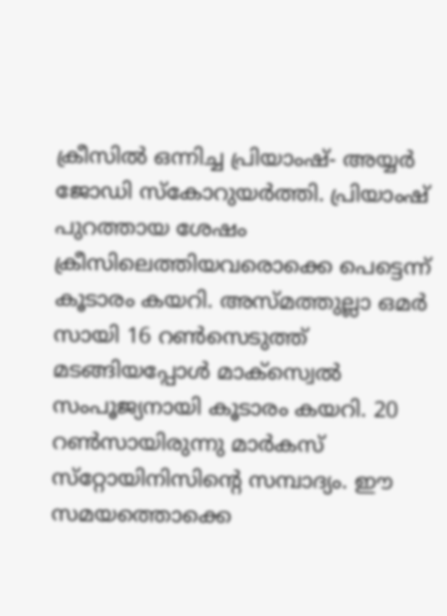ക്രീസിൽ ഒന്നിച്ച പ്രിയാംഷ്- അയ്യർ ജോഡി സ്‌കോറുയർത്തി. പ്രിയാംഷ് പുറത്തായ ശേഷം ക്രീസിലെത്തിയവരൊക്കെ പെട്ടെന്ന് കൂടാരം കയറി. അസ്മത്തുല്ലാ ഒമർ സായി 16 റൺസെടുത്ത് മടങ്ങിയപ്പോൾ മാക്‌സ്വെൽ സംപൂജ്യനായി കൂടാരം കയറി. 20 റൺസായിരുന്നു മാർകസ് സ്‌റ്റോയിനിസിന്റെ സമ്പാദ്യം. ഈ സമയത്തൊക്കെ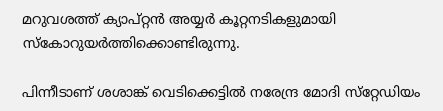മറുവശത്ത് ക്യാപ്റ്റൻ അയ്യർ കൂറ്റനടികളുമായി സ്‌കോറുയർത്തിക്കൊണ്ടിരുന്നു.

പിന്നീടാണ് ശശാങ്ക് വെടിക്കെട്ടിൽ നരേന്ദ്ര മോദി സ്‌റ്റേഡിയം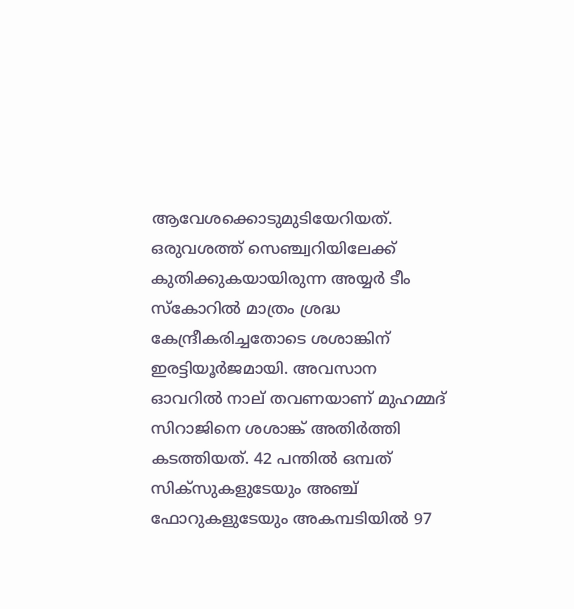ആവേശക്കൊടുമുടിയേറിയത്. ഒരുവശത്ത് സെഞ്ച്വറിയിലേക്ക് കുതിക്കുകയായിരുന്ന അയ്യർ ടീം സ്‌കോറിൽ മാത്രം ശ്രദ്ധ കേന്ദ്രീകരിച്ചതോടെ ശശാങ്കിന് ഇരട്ടിയൂർജമായി. അവസാന ഓവറിൽ നാല് തവണയാണ് മുഹമ്മദ് സിറാജിനെ ശശാങ്ക് അതിർത്തി കടത്തിയത്. 42 പന്തിൽ ഒമ്പത് സിക്‌സുകളുടേയും അഞ്ച് ഫോറുകളുടേയും അകമ്പടിയിൽ 97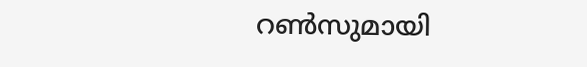റൺസുമായി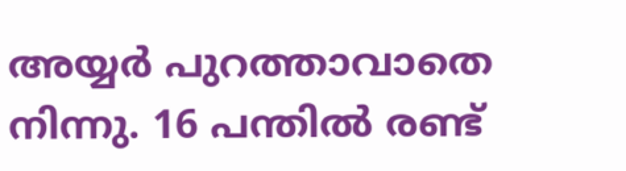അയ്യർ പുറത്താവാതെ നിന്നു. 16 പന്തിൽ രണ്ട്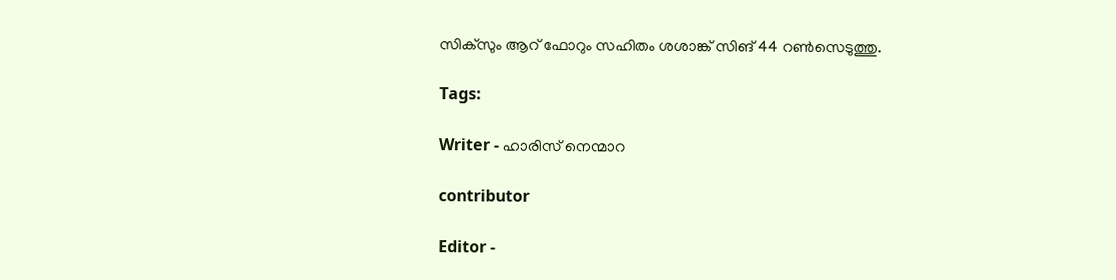സിക്‌സും ആറ് ഫോറും സഹിതം ശശാങ്ക് സിങ് 44 റൺസെടുത്തു.

Tags:

Writer - ഹാരിസ് നെന്മാറ

contributor

Editor -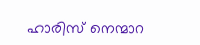ഹാരിസ് നെന്മാറ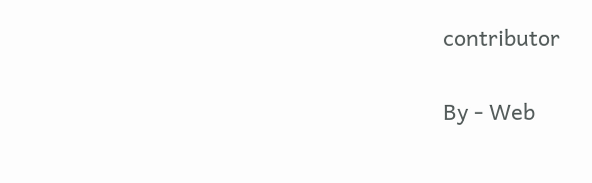contributor

By - Web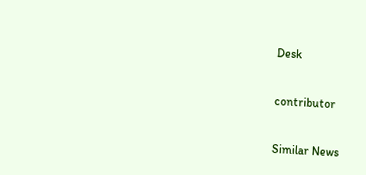Desk

contributor

Similar News